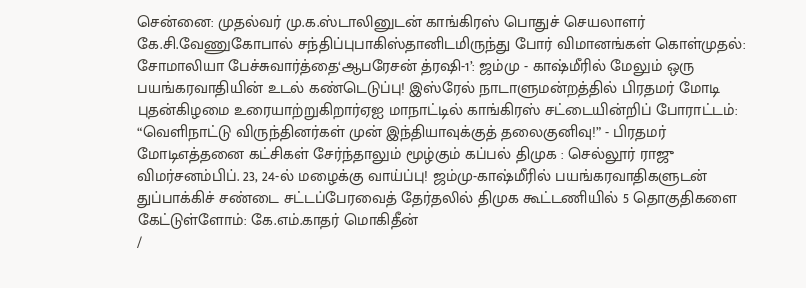சென்னை: முதல்வர் மு.க.ஸ்டாலினுடன் காங்கிரஸ் பொதுச் செயலாளர் கே.சி.வேணுகோபால் சந்திப்புபாகிஸ்தானிடமிருந்து போர் விமானங்கள் கொள்முதல்: சோமாலியா பேச்சுவார்த்தை‘ஆபரேசன் த்ரஷி-1’: ஜம்மு - காஷ்மீரில் மேலும் ஒரு பயங்கரவாதியின் உடல் கண்டெடுப்பு! இஸ்ரேல் நாடாளுமன்றத்தில் பிரதமர் மோடி புதன்கிழமை உரையாற்றுகிறார்ஏஐ மாநாட்டில் காங்கிரஸ் சட்டையின்றிப் போராட்டம்: “வெளிநாட்டு விருந்தினர்கள் முன் இந்தியாவுக்குத் தலைகுனிவு!” - பிரதமர் மோடிஎத்தனை கட்சிகள் சேர்ந்தாலும் மூழ்கும் கப்பல் திமுக : செல்லூர் ராஜு விமர்சனம்பிப். 23, 24-ல் மழைக்கு வாய்ப்பு! ஜம்மு-காஷ்மீரில் பயங்கரவாதிகளுடன் துப்பாக்கிச் சண்டை சட்டப்பேரவைத் தேர்தலில் திமுக கூட்டணியில் 5 தொகுதிகளை கேட்டுள்ளோம்: கே.எம்.காதர் மொகிதீன்
/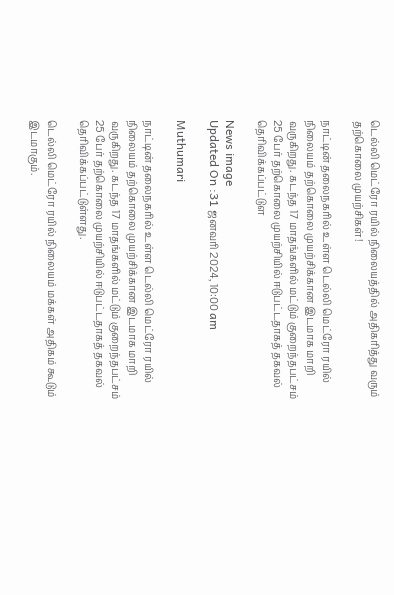டெல்லி மெட்ரோ ரயில் நிலையத்தில் அதிகரித்து வரும் தற்கொலை முயற்சிகள்!

நாட்டின் தலைநகரில் உள்ள டெல்லி மெட்ரோ ரயில் நிலையம் தற்கொலை முயற்சிக்கான இடமாக மாறி வருகிறது. கடந்த 17 மாதங்களில் மட்டும் குறைந்தபட்சம் 25 பேர் தற்கொலை முயற்சியில் ஈடுபட்டதாகத் தகவல் தெரிவிக்கப்பட்டுள

News image
Updated On :31 ஜனவரி 2024, 10:00 am

Muthumari

நாட்டின் தலைநகரில் உள்ள டெல்லி மெட்ரோ ரயில் நிலையம் தற்கொலை முயற்சிக்கான இடமாக மாறி வருகிறது. கடந்த 17 மாதங்களில் மட்டும் குறைந்தபட்சம் 25 பேர் தற்கொலை முயற்சியில் ஈடுபட்டதாகத் தகவல் தெரிவிக்கப்பட்டுள்ளது.

டெல்லி மெட்ரோ ரயில் நிலையம் மக்கள் அதிகம் கூடும் இடமாகும்.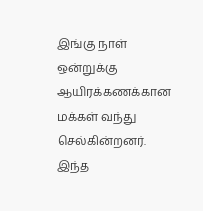இங்கு நாள் ஒன்றுக்கு ஆயிரக்கணக்கான மக்கள் வந்து செல்கின்றனர். இந்த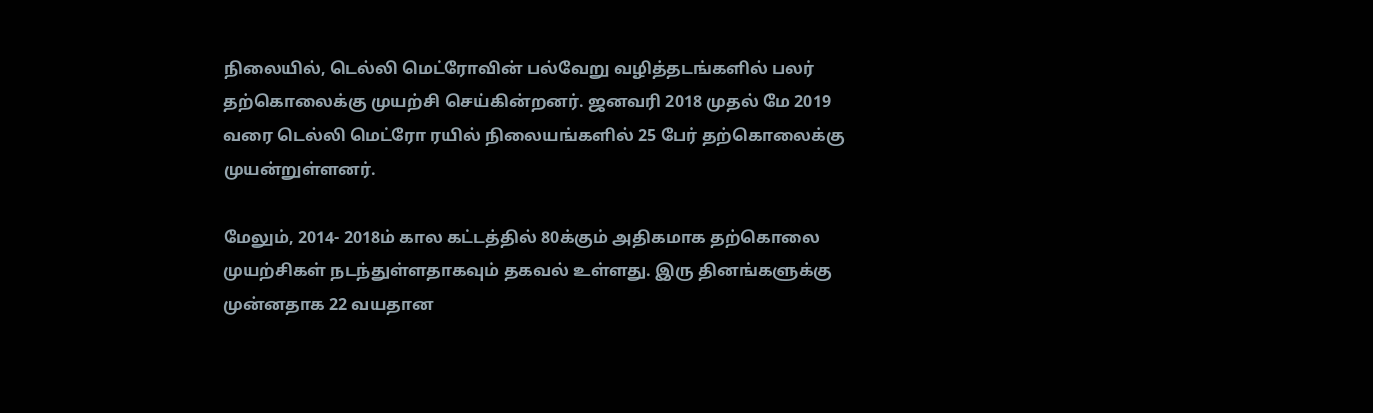நிலையில், டெல்லி மெட்ரோவின் பல்வேறு வழித்தடங்களில் பலர் தற்கொலைக்கு முயற்சி செய்கின்றனர். ஜனவரி 2018 முதல் மே 2019 வரை டெல்லி மெட்ரோ ரயில் நிலையங்களில் 25 பேர் தற்கொலைக்கு முயன்றுள்ளனர்.

மேலும், 2014- 2018ம் கால கட்டத்தில் 80க்கும் அதிகமாக தற்கொலை முயற்சிகள் நடந்துள்ளதாகவும் தகவல் உள்ளது. இரு தினங்களுக்கு முன்னதாக 22 வயதான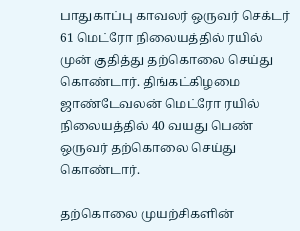பாதுகாப்பு காவலர் ஒருவர் செக்டர் 61 மெட்ரோ நிலையத்தில் ரயில் முன் குதித்து தற்கொலை செய்து கொண்டார். திங்கட்கிழமை ஜாண்டேவலன் மெட்ரோ ரயில் நிலையத்தில் 40 வயது பெண் ஒருவர் தற்கொலை செய்து கொண்டார்.

தற்கொலை முயற்சிகளின்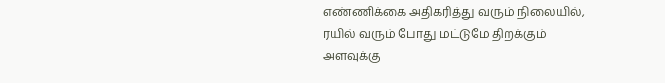எண்ணிக்கை அதிகரித்து வரும் நிலையில், ரயில் வரும் போது மட்டுமே திறக்கும் அளவுக்கு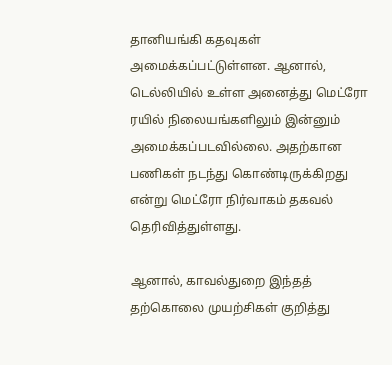தானியங்கி கதவுகள் அமைக்கப்பட்டுள்ளன. ஆனால், டெல்லியில் உள்ள அனைத்து மெட்ரோ ரயில் நிலையங்களிலும் இன்னும் அமைக்கப்படவில்லை. அதற்கான பணிகள் நடந்து கொண்டிருக்கிறது என்று மெட்ரோ நிர்வாகம் தகவல் தெரிவித்துள்ளது.

ஆனால், காவல்துறை இந்தத் தற்கொலை முயற்சிகள் குறித்து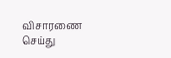விசாரணை செய்து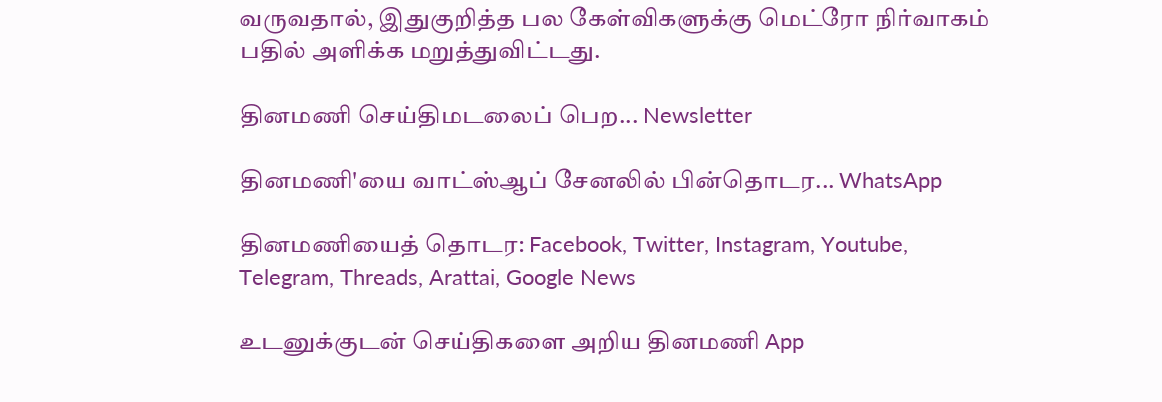வருவதால், இதுகுறித்த பல கேள்விகளுக்கு மெட்ரோ நிர்வாகம் பதில் அளிக்க மறுத்துவிட்டது.

தினமணி செய்திமடலைப் பெற... Newsletter

தினமணி'யை வாட்ஸ்ஆப் சேனலில் பின்தொடர... WhatsApp

தினமணியைத் தொடர: Facebook, Twitter, Instagram, Youtube, Telegram, Threads, Arattai, Google News

உடனுக்குடன் செய்திகளை அறிய தினமணி App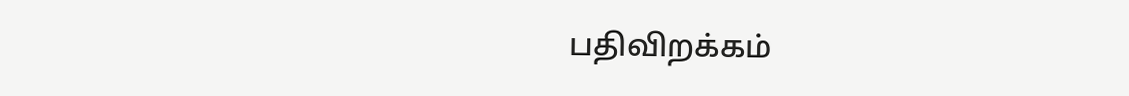பதிவிறக்கம்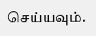செய்யவும்.